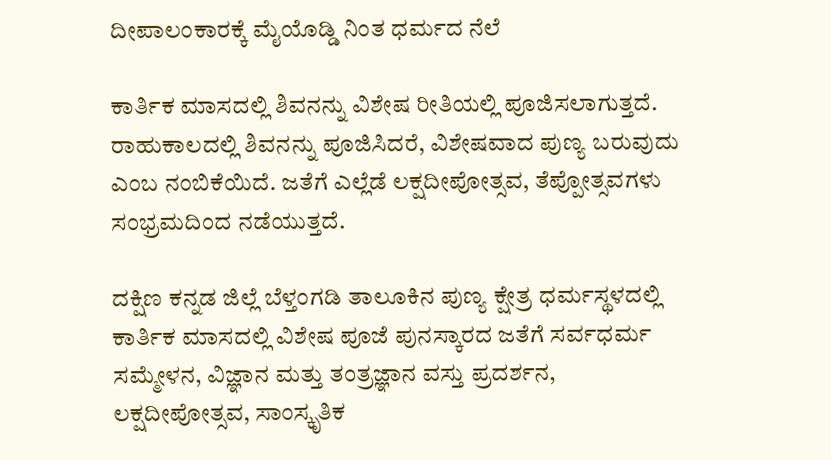ದೀಪಾಲಂಕಾರಕ್ಕೆ ಮೈಯೊಡ್ಡಿ ನಿಂತ ಧರ್ಮದ ನೆಲೆ

ಕಾರ್ತಿಕ ಮಾಸದಲ್ಲಿ ಶಿವನನ್ನು ವಿಶೇಷ ರೀತಿಯಲ್ಲಿ ಪೂಜಿಸಲಾಗುತ್ತದೆ. ರಾಹುಕಾಲದಲ್ಲಿ ಶಿವನನ್ನು ಪೂಜಿಸಿದರೆ, ವಿಶೇಷವಾದ ಪುಣ್ಯ ಬರುವುದು ಎಂಬ ನಂಬಿಕೆಯಿದೆ. ಜತೆಗೆ ಎಲ್ಲೆಡೆ ಲಕ್ಷದೀಪೋತ್ಸವ, ತೆಪ್ಪೋತ್ಸವಗಳು ಸಂಭ್ರಮದಿಂದ ನಡೆಯುತ್ತದೆ.

ದಕ್ಷಿಣ ಕನ್ನಡ ಜಿಲ್ಲೆ ಬೆಳ್ತಂಗಡಿ ತಾಲೂಕಿನ ಪುಣ್ಯ ಕ್ಷೇತ್ರ ಧರ್ಮಸ್ಥಳದಲ್ಲಿ ಕಾರ್ತಿಕ ಮಾಸದಲ್ಲಿ ವಿಶೇಷ ಪೂಜೆ ಪುನಸ್ಕಾರದ ಜತೆಗೆ ಸರ್ವಧರ್ಮ ಸಮ್ಮೇಳನ, ವಿಜ್ಞಾನ ಮತ್ತು ತಂತ್ರಜ್ಞಾನ ವಸ್ತು ಪ್ರದರ್ಶನ, ಲಕ್ಷದೀಪೋತ್ಸವ, ಸಾಂಸ್ಕೃತಿಕ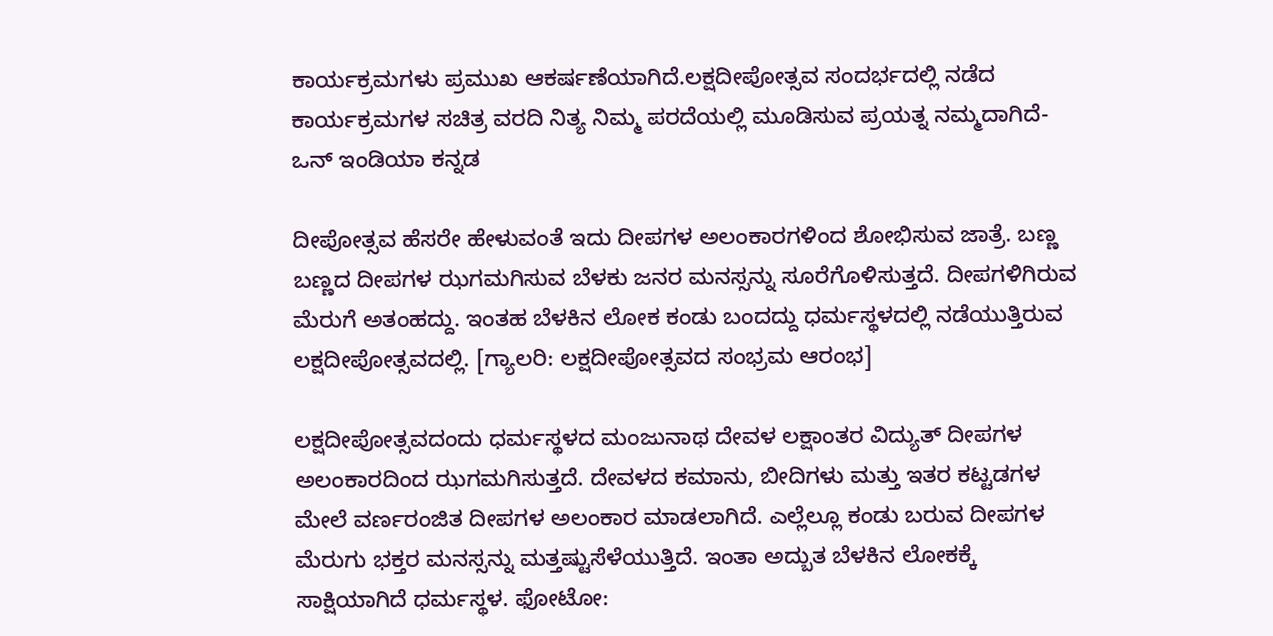ಕಾರ್ಯಕ್ರಮಗಳು ಪ್ರಮುಖ ಆಕರ್ಷಣೆಯಾಗಿದೆ.ಲಕ್ಷದೀಪೋತ್ಸವ ಸಂದರ್ಭದಲ್ಲಿ ನಡೆದ ಕಾರ್ಯಕ್ರಮಗಳ ಸಚಿತ್ರ ವರದಿ ನಿತ್ಯ ನಿಮ್ಮ ಪರದೆಯಲ್ಲಿ ಮೂಡಿಸುವ ಪ್ರಯತ್ನ ನಮ್ಮದಾಗಿದೆ-ಒನ್ ಇಂಡಿಯಾ ಕನ್ನಡ

ದೀಪೋತ್ಸವ ಹೆಸರೇ ಹೇಳುವಂತೆ ಇದು ದೀಪಗಳ ಅಲಂಕಾರಗಳಿಂದ ಶೋಭಿಸುವ ಜಾತ್ರೆ. ಬಣ್ಣ ಬಣ್ಣದ ದೀಪಗಳ ಝಗಮಗಿಸುವ ಬೆಳಕು ಜನರ ಮನಸ್ಸನ್ನು ಸೂರೆಗೊಳಿಸುತ್ತದೆ. ದೀಪಗಳಿಗಿರುವ ಮೆರುಗೆ ಅತಂಹದ್ದು. ಇಂತಹ ಬೆಳಕಿನ ಲೋಕ ಕಂಡು ಬಂದದ್ದು ಧರ್ಮಸ್ಥಳದಲ್ಲಿ ನಡೆಯುತ್ತಿರುವ ಲಕ್ಷದೀಪೋತ್ಸವದಲ್ಲಿ. [ಗ್ಯಾಲರಿ: ಲಕ್ಷದೀಪೋತ್ಸವದ ಸಂಭ್ರಮ ಆರಂಭ]

ಲಕ್ಷದೀಪೋತ್ಸವದಂದು ಧರ್ಮಸ್ಥಳದ ಮಂಜುನಾಥ ದೇವಳ ಲಕ್ಷಾಂತರ ವಿದ್ಯುತ್ ದೀಪಗಳ ಅಲಂಕಾರದಿಂದ ಝಗಮಗಿಸುತ್ತದೆ. ದೇವಳದ ಕಮಾನು, ಬೀದಿಗಳು ಮತ್ತು ಇತರ ಕಟ್ಟಡಗಳ ಮೇಲೆ ವರ್ಣರಂಜಿತ ದೀಪಗಳ ಅಲಂಕಾರ ಮಾಡಲಾಗಿದೆ. ಎಲ್ಲೆಲ್ಲೂ ಕಂಡು ಬರುವ ದೀಪಗಳ ಮೆರುಗು ಭಕ್ತರ ಮನಸ್ಸನ್ನು ಮತ್ತಷ್ಟುಸೆಳೆಯುತ್ತಿದೆ. ಇಂತಾ ಅದ್ಬುತ ಬೆಳಕಿನ ಲೋಕಕ್ಕೆ ಸಾಕ್ಷಿಯಾಗಿದೆ ಧರ್ಮಸ್ಥಳ. ಫೋಟೋ: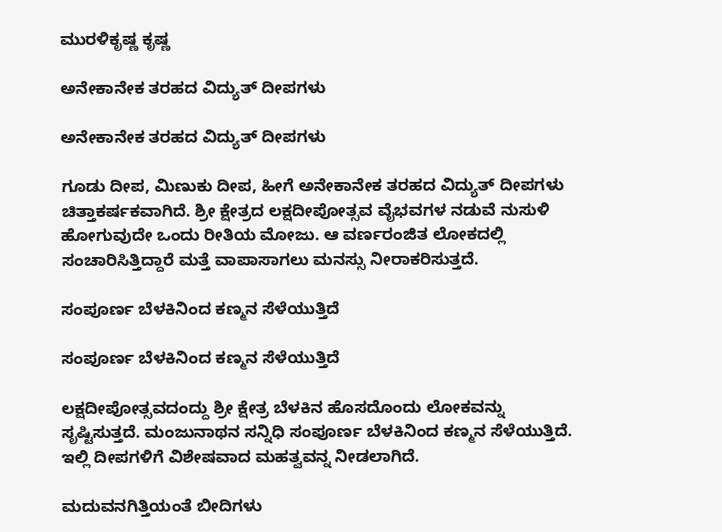ಮುರಳಿಕೃಷ್ಣ ಕೃಷ್ಣ

ಅನೇಕಾನೇಕ ತರಹದ ವಿದ್ಯುತ್ ದೀಪಗಳು

ಅನೇಕಾನೇಕ ತರಹದ ವಿದ್ಯುತ್ ದೀಪಗಳು

ಗೂಡು ದೀಪ, ಮಿಣುಕು ದೀಪ, ಹೀಗೆ ಅನೇಕಾನೇಕ ತರಹದ ವಿದ್ಯುತ್ ದೀಪಗಳು ಚಿತ್ತಾಕರ್ಷಕವಾಗಿದೆ. ಶ್ರೀ ಕ್ಷೇತ್ರದ ಲಕ್ಷದೀಪೋತ್ಸವ ವೈಭವಗಳ ನಡುವೆ ನುಸುಳಿ ಹೋಗುವುದೇ ಒಂದು ರೀತಿಯ ಮೋಜು. ಆ ವರ್ಣರಂಜಿತ ಲೋಕದಲ್ಲಿ ಸಂಚಾರಿಸಿತ್ತಿದ್ದಾರೆ ಮತ್ತೆ ವಾಪಾಸಾಗಲು ಮನಸ್ಸು ನೀರಾಕರಿಸುತ್ತದೆ.

ಸಂಪೂರ್ಣ ಬೆಳಕಿನಿಂದ ಕಣ್ಮನ ಸೆಳೆಯುತ್ತಿದೆ

ಸಂಪೂರ್ಣ ಬೆಳಕಿನಿಂದ ಕಣ್ಮನ ಸೆಳೆಯುತ್ತಿದೆ

ಲಕ್ಷದೀಪೋತ್ಸವದಂದ್ದು ಶ್ರೀ ಕ್ಷೇತ್ರ ಬೆಳಕಿನ ಹೊಸದೊಂದು ಲೋಕವನ್ನು ಸೃಷ್ಟಿಸುತ್ತದೆ. ಮಂಜುನಾಥನ ಸನ್ನಿಧಿ ಸಂಪೂರ್ಣ ಬೆಳಕಿನಿಂದ ಕಣ್ಮನ ಸೆಳೆಯುತ್ತಿದೆ. ಇಲ್ಲಿ ದೀಪಗಳಿಗೆ ವಿಶೇಷವಾದ ಮಹತ್ವವನ್ನ ನೀಡಲಾಗಿದೆ.

ಮದುವನಗಿತ್ತಿಯಂತೆ ಬೀದಿಗಳು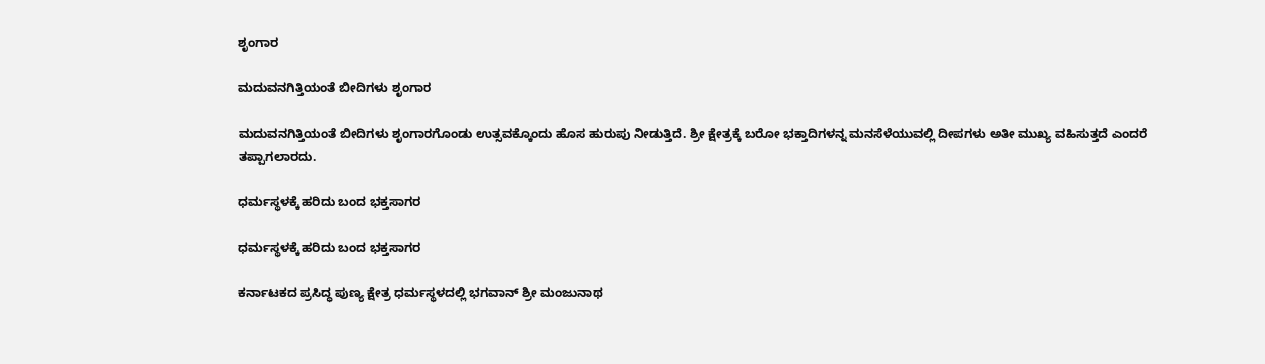ಶೃಂಗಾರ

ಮದುವನಗಿತ್ತಿಯಂತೆ ಬೀದಿಗಳು ಶೃಂಗಾರ

ಮದುವನಗಿತ್ತಿಯಂತೆ ಬೀದಿಗಳು ಶೃಂಗಾರಗೊಂಡು ಉತ್ಸವಕ್ಕೊಂದು ಹೊಸ ಹುರುಪು ನೀಡುತ್ತಿದೆ. ಶ್ರೀ ಕ್ಷೇತ್ರಕ್ಕೆ ಬರೋ ಭಕ್ತಾದಿಗಳನ್ನ ಮನಸೆಳೆಯುವಲ್ಲಿ ದೀಪಗಳು ಅತೀ ಮುಖ್ಯ ವಹಿಸುತ್ತದೆ ಎಂದರೆ ತಪ್ಪಾಗಲಾರದು.

ಧರ್ಮಸ್ಥಳಕ್ಕೆ ಹರಿದು ಬಂದ ಭಕ್ತಸಾಗರ

ಧರ್ಮಸ್ಥಳಕ್ಕೆ ಹರಿದು ಬಂದ ಭಕ್ತಸಾಗರ

ಕರ್ನಾಟಕದ ಪ್ರಸಿದ್ಧ ಪುಣ್ಯ ಕ್ಷೇತ್ರ ಧರ್ಮಸ್ಥಳದಲ್ಲಿ ಭಗವಾನ್ ಶ್ರೀ ಮಂಜುನಾಥ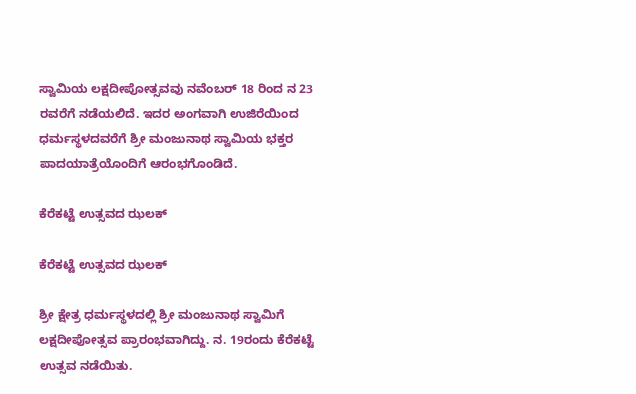ಸ್ವಾಮಿಯ ಲಕ್ಷದೀಪೋತ್ಸವವು ನವೆಂಬರ್ 18 ರಿಂದ ನ 23 ರವರೆಗೆ ನಡೆಯಲಿದೆ. ಇದರ ಅಂಗವಾಗಿ ಉಜಿರೆಯಿಂದ ಧರ್ಮಸ್ಥಳದವರೆಗೆ ಶ್ರೀ ಮಂಜುನಾಥ ಸ್ವಾಮಿಯ ಭಕ್ತರ ಪಾದಯಾತ್ರೆಯೊಂದಿಗೆ ಆರಂಭಗೊಂಡಿದೆ.

ಕೆರೆಕಟ್ಟೆ ಉತ್ಸವದ ಝಲಕ್

ಕೆರೆಕಟ್ಟೆ ಉತ್ಸವದ ಝಲಕ್

ಶ್ರೀ ಕ್ಷೇತ್ರ ಧರ್ಮಸ್ಥಳದಲ್ಲಿ ಶ್ರೀ ಮಂಜುನಾಥ ಸ್ವಾಮಿಗೆ ಲಕ್ಷದೀಪೋತ್ಸವ ಪ್ರಾರಂಭವಾಗಿದ್ದು. ನ. 19ರಂದು ಕೆರೆಕಟ್ಟೆ ಉತ್ಸವ ನಡೆಯಿತು.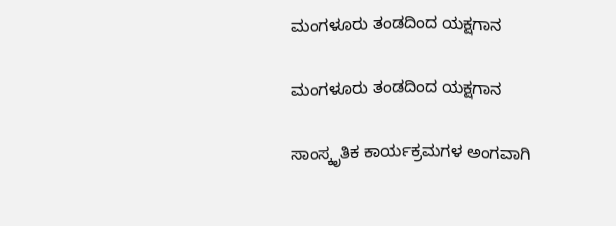ಮಂಗಳೂರು ತಂಡದಿಂದ ಯಕ್ಷಗಾನ

ಮಂಗಳೂರು ತಂಡದಿಂದ ಯಕ್ಷಗಾನ

ಸಾಂಸ್ಕೃತಿಕ ಕಾರ್ಯಕ್ರಮಗಳ ಅಂಗವಾಗಿ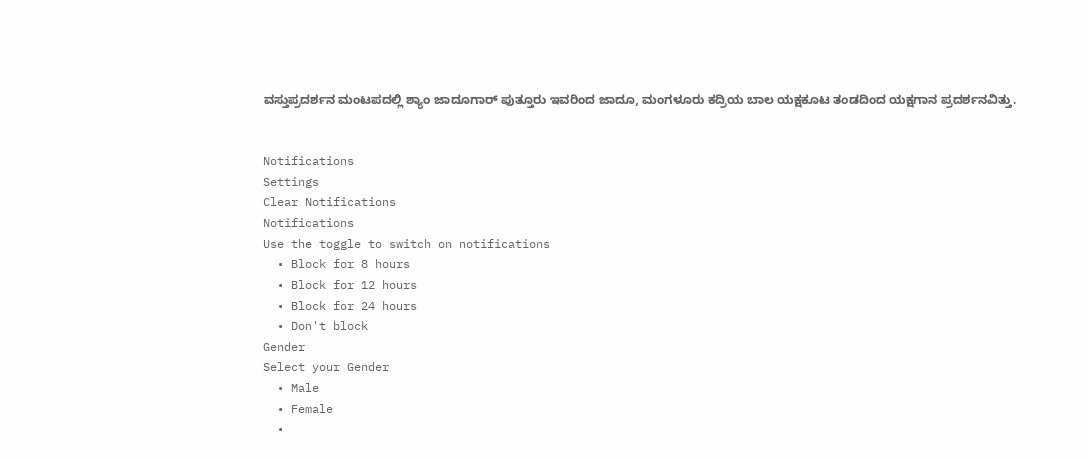ವಸ್ತುಪ್ರದರ್ಶನ ಮಂಟಪದಲ್ಲಿ ಶ್ಯಾಂ ಜಾದೂಗಾರ್‌ ಪುತ್ತೂರು ಇವರಿಂದ ಜಾದೂ, ಮಂಗಳೂರು ಕದ್ರಿಯ ಬಾಲ ಯಕ್ಷಕೂಟ ತಂಡದಿಂದ ಯಕ್ಷಗಾನ ಪ್ರದರ್ಶನವಿತ್ತು.


Notifications
Settings
Clear Notifications
Notifications
Use the toggle to switch on notifications
  • Block for 8 hours
  • Block for 12 hours
  • Block for 24 hours
  • Don't block
Gender
Select your Gender
  • Male
  • Female
  •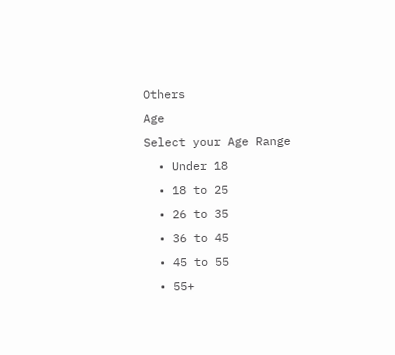Others
Age
Select your Age Range
  • Under 18
  • 18 to 25
  • 26 to 35
  • 36 to 45
  • 45 to 55
  • 55+